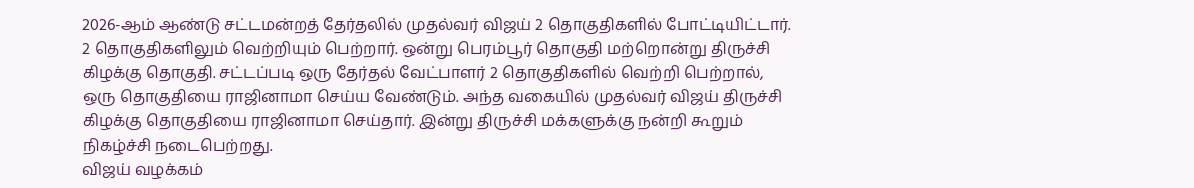2026-ஆம் ஆண்டு சட்டமன்றத் தேர்தலில் முதல்வர் விஜய் 2 தொகுதிகளில் போட்டியிட்டார். 2 தொகுதிகளிலும் வெற்றியும் பெற்றார். ஒன்று பெரம்பூர் தொகுதி மற்றொன்று திருச்சி கிழக்கு தொகுதி. சட்டப்படி ஒரு தேர்தல் வேட்பாளர் 2 தொகுதிகளில் வெற்றி பெற்றால், ஒரு தொகுதியை ராஜினாமா செய்ய வேண்டும். அந்த வகையில் முதல்வர் விஜய் திருச்சி கிழக்கு தொகுதியை ராஜினாமா செய்தார். இன்று திருச்சி மக்களுக்கு நன்றி கூறும் நிகழ்ச்சி நடைபெற்றது.
விஜய் வழக்கம்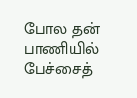போல தன் பாணியில் பேச்சைத்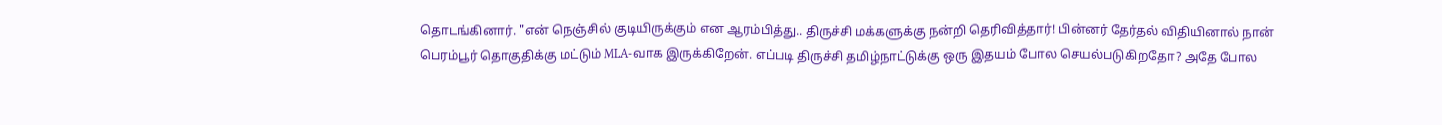தொடங்கினார். "என் நெஞ்சில் குடியிருக்கும் என ஆரம்பித்து.. திருச்சி மக்களுக்கு நன்றி தெரிவித்தார்! பின்னர் தேர்தல் விதியினால் நான் பெரம்பூர் தொகுதிக்கு மட்டும் MLA-வாக இருக்கிறேன். எப்படி திருச்சி தமிழ்நாட்டுக்கு ஒரு இதயம் போல செயல்படுகிறதோ? அதே போல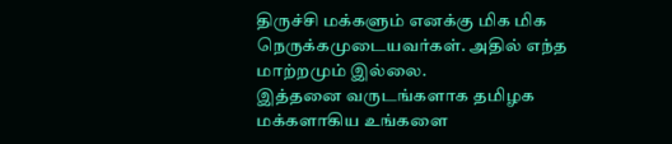திருச்சி மக்களும் எனக்கு மிக மிக நெருக்கமுடையவர்கள். அதில் எந்த மாற்றமும் இல்லை.
இத்தனை வருடங்களாக தமிழக மக்களாகிய உங்களை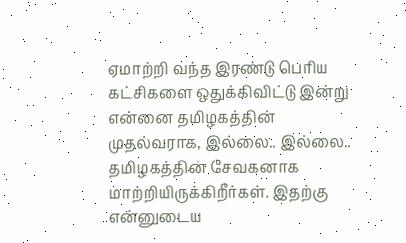ஏமாற்றி வந்த இரண்டு பெரிய கட்சிகளை ஒதுக்கிவிட்டு இன்று என்னை தமிழகத்தின் முதல்வராக, இல்லை.. இல்லை.. தமிழகத்தின் சேவகனாக மாற்றியிருக்கிறீர்கள். இதற்கு என்னுடைய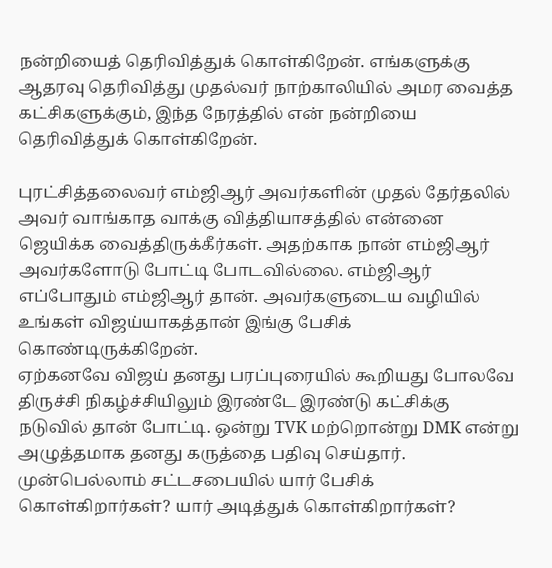நன்றியைத் தெரிவித்துக் கொள்கிறேன். எங்களுக்கு ஆதரவு தெரிவித்து முதல்வர் நாற்காலியில் அமர வைத்த கட்சிகளுக்கும், இந்த நேரத்தில் என் நன்றியை தெரிவித்துக் கொள்கிறேன்.

புரட்சித்தலைவர் எம்ஜிஆர் அவர்களின் முதல் தேர்தலில் அவர் வாங்காத வாக்கு வித்தியாசத்தில் என்னை ஜெயிக்க வைத்திருக்கீர்கள். அதற்காக நான் எம்ஜிஆர் அவர்களோடு போட்டி போடவில்லை. எம்ஜிஆர் எப்போதும் எம்ஜிஆர் தான். அவர்களுடைய வழியில் உங்கள் விஜய்யாகத்தான் இங்கு பேசிக் கொண்டிருக்கிறேன்.
ஏற்கனவே விஜய் தனது பரப்புரையில் கூறியது போலவே திருச்சி நிகழ்ச்சியிலும் இரண்டே இரண்டு கட்சிக்கு நடுவில் தான் போட்டி. ஒன்று TVK மற்றொன்று DMK என்று அழுத்தமாக தனது கருத்தை பதிவு செய்தார். முன்பெல்லாம் சட்டசபையில் யார் பேசிக் கொள்கிறார்கள்? யார் அடித்துக் கொள்கிறார்கள்?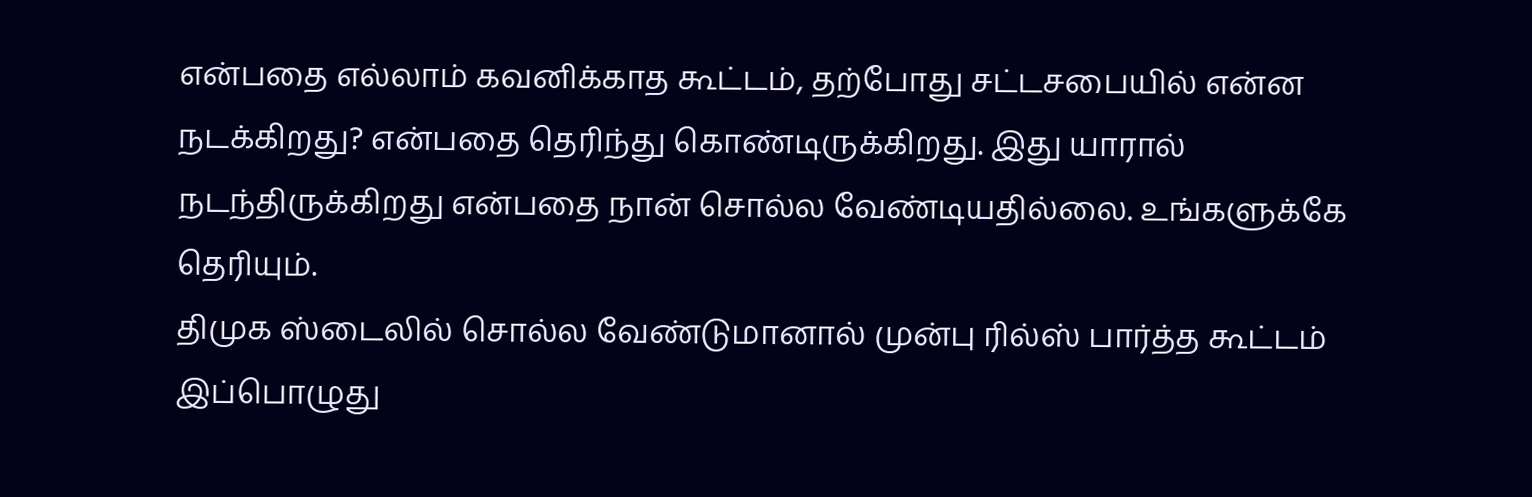என்பதை எல்லாம் கவனிக்காத கூட்டம், தற்போது சட்டசபையில் என்ன நடக்கிறது? என்பதை தெரிந்து கொண்டிருக்கிறது. இது யாரால் நடந்திருக்கிறது என்பதை நான் சொல்ல வேண்டியதில்லை. உங்களுக்கே தெரியும்.
திமுக ஸ்டைலில் சொல்ல வேண்டுமானால் முன்பு ரில்ஸ் பார்த்த கூட்டம் இப்பொழுது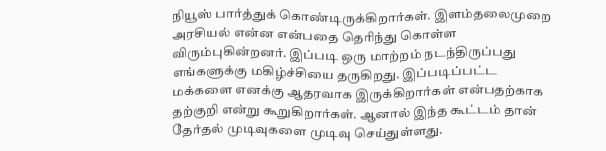நியூஸ் பார்த்துக் கொண்டிருக்கிறார்கள். இளம்தலைமுறை அரசியல் என்ன என்பதை தெரிந்து கொள்ள விரும்புகின்றனர். இப்படி ஒரு மாற்றம் நடந்திருப்பது எங்களுக்கு மகிழ்ச்சியை தருகிறது. இப்படிப்பட்ட மக்களை எனக்கு ஆதரவாக இருக்கிறார்கள் என்பதற்காக தற்குறி என்று கூறுகிறார்கள். ஆனால் இந்த கூட்டம் தான் தேர்தல் முடிவுகளை முடிவு செய்துள்ளது.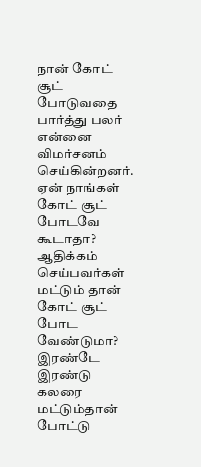நான் கோட் சூட் போடுவதை பார்த்து பலர் என்னை விமர்சனம் செய்கின்றனர். ஏன் நாங்கள் கோட் சூட் போடவே கூடாதா? ஆதிக்கம் செய்பவர்கள் மட்டும் தான் கோட் சூட் போட வேண்டுமா? இரண்டே இரண்டு கலரை மட்டும்தான் போட்டு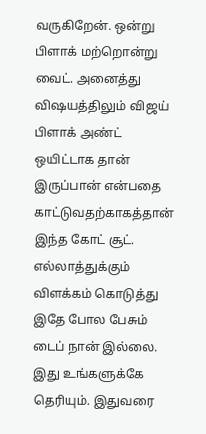வருகிறேன். ஒன்று பிளாக் மற்றொன்று வைட். அனைத்து விஷயத்திலும் விஜய் பிளாக் அண்ட் ஒயிட்டாக தான் இருப்பான் என்பதை காட்டுவதற்காகத்தான் இந்த கோட் சூட். எல்லாத்துக்கும் விளக்கம் கொடுத்து இதே போல பேசும் டைப் நான் இல்லை. இது உங்களுக்கே தெரியும். இதுவரை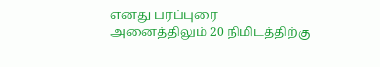எனது பரப்புரை அனைத்திலும் 20 நிமிடத்திற்கு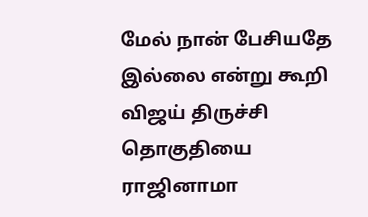மேல் நான் பேசியதே இல்லை என்று கூறி விஜய் திருச்சி தொகுதியை ராஜினாமா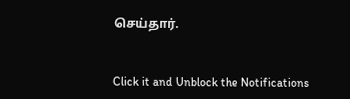செய்தார்.


Click it and Unblock the Notifications